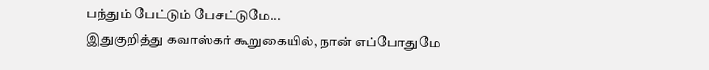பந்தும் பேட்டும் பேசட்டுமே...
இதுகுறித்து கவாஸ்கர் கூறுகையில், நான் எப்போதுமே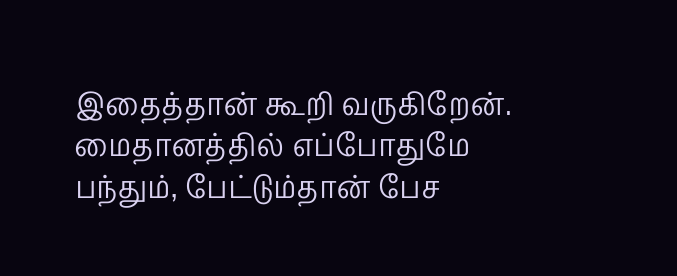இதைத்தான் கூறி வருகிறேன். மைதானத்தில் எப்போதுமே பந்தும், பேட்டும்தான் பேச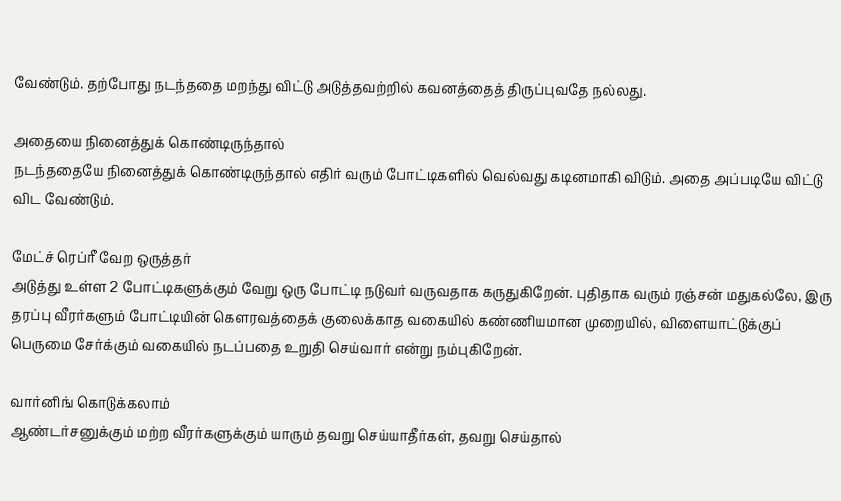வேண்டும். தற்போது நடந்ததை மறந்து விட்டு அடுத்தவற்றில் கவனத்தைத் திருப்புவதே நல்லது.

அதையை நினைத்துக் கொண்டிருந்தால்
நடந்ததையே நினைத்துக் கொண்டிருந்தால் எதிர் வரும் போட்டிகளில் வெல்வது கடினமாகி விடும். அதை அப்படியே விட்டு விட வேண்டும்.

மேட்ச் ரெப்ரீ வேற ஒருத்தர்
அடுத்து உள்ள 2 போட்டிகளுக்கும் வேறு ஒரு போட்டி நடுவர் வருவதாக கருதுகிறேன். புதிதாக வரும் ரஞ்சன் மதுகல்லே, இரு தரப்பு வீரர்களும் போட்டியின் கெளரவத்தைக் குலைக்காத வகையில் கண்ணியமான முறையில், விளையாட்டுக்குப் பெருமை சேர்க்கும் வகையில் நடப்பதை உறுதி செய்வார் என்று நம்புகிறேன்.

வார்னிங் கொடுக்கலாம்
ஆண்டர்சனுக்கும் மற்ற வீரர்களுக்கும் யாரும் தவறு செய்யாதீர்கள், தவறு செய்தால்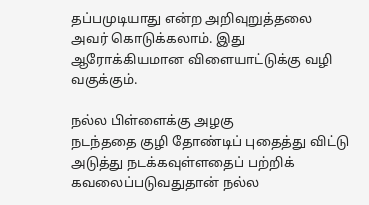தப்பமுடியாது என்ற அறிவுறுத்தலை அவர் கொடுக்கலாம். இது ஆரோக்கியமான விளையாட்டுக்கு வழி வகுக்கும்.

நல்ல பிள்ளைக்கு அழகு
நடந்ததை குழி தோண்டிப் புதைத்து விட்டு அடுத்து நடக்கவுள்ளதைப் பற்றிக் கவலைப்படுவதுதான் நல்ல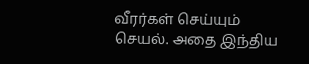வீரர்கள் செய்யும் செயல். அதை இந்திய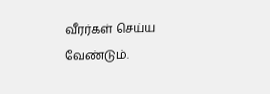வீரர்கள் செய்ய வேண்டும்.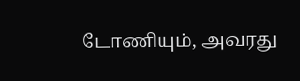டோணியும், அவரது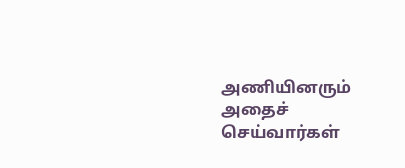அணியினரும் அதைச் செய்வார்கள்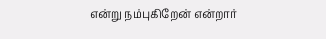என்று நம்புகிறேன் என்றார்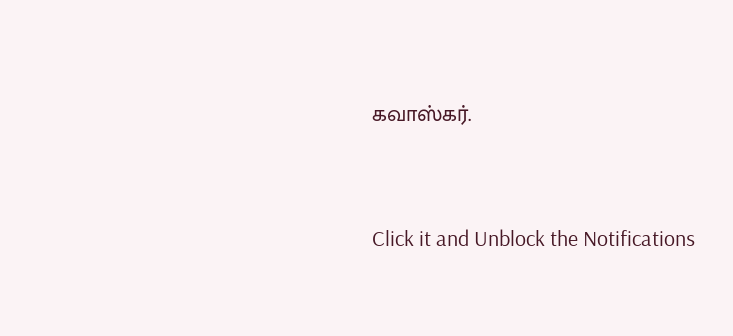கவாஸ்கர்.


Click it and Unblock the Notifications